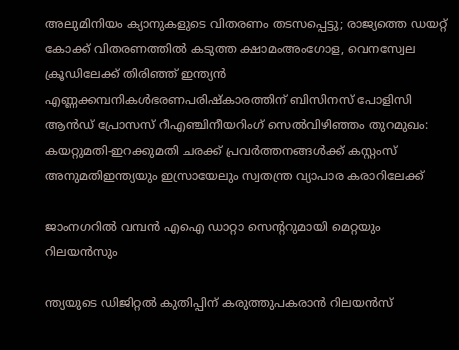അലുമിനിയം ക്യാനുകളുടെ വിതരണം തടസപ്പെട്ടു; രാജ്യത്തെ ഡയറ്റ് കോക്ക് വിതരണത്തില്‍ കടുത്ത ക്ഷാമംഅംഗോള, വെനസ്വേല ക്രൂഡിലേക്ക് തിരിഞ്ഞ് ഇന്ത്യൻ എണ്ണക്കമ്പനികൾഭരണപരിഷ്കാരത്തിന് ബിസിനസ് പോളിസി ആൻഡ് പ്രോസസ് റീഎഞ്ചിനീയറിംഗ് സെൽവിഴിഞ്ഞം തുറമുഖം: കയറ്റുമതി-ഇറക്കുമതി ചരക്ക് പ്രവര്‍ത്തനങ്ങള്‍ക്ക് കസ്റ്റംസ് അനുമതിഇന്ത്യയും ഇസ്രായേലും സ്വതന്ത്ര വ്യാപാര കരാറിലേക്ക്

ജാംനഗറില്‍ വമ്പന്‍ എഐ ഡാറ്റാ സെന്ററുമായി മെറ്റയും റിലയന്‍സും

ന്ത്യയുടെ ഡിജിറ്റല്‍ കുതിപ്പിന് കരുത്തുപകരാന്‍ റിലയന്‍സ്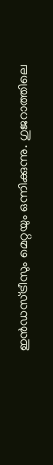ഇന്‍ഡസ്ട്രീസും മെറ്റയും ഒന്നിക്കുന്നു. ഗുജറാത്തിലെ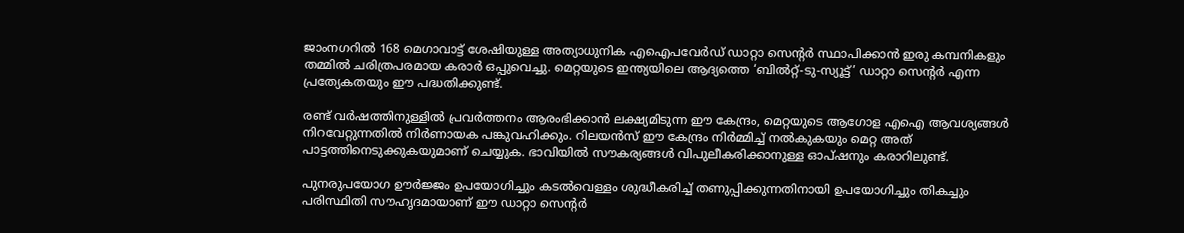ജാംനഗറില്‍ 168 മെഗാവാട്ട് ശേഷിയുള്ള അത്യാധുനിക എഐപവേര്‍ഡ് ഡാറ്റാ സെന്റര്‍ സ്ഥാപിക്കാന്‍ ഇരു കമ്പനികളും തമ്മില്‍ ചരിത്രപരമായ കരാര്‍ ഒപ്പുവെച്ചു. മെറ്റയുടെ ഇന്ത്യയിലെ ആദ്യത്തെ ‘ബില്‍റ്റ്-ടു-സ്യൂട്ട്’ ഡാറ്റാ സെന്റര്‍ എന്ന പ്രത്യേകതയും ഈ പദ്ധതിക്കുണ്ട്.

രണ്ട് വര്‍ഷത്തിനുള്ളില്‍ പ്രവര്‍ത്തനം ആരംഭിക്കാന്‍ ലക്ഷ്യമിടുന്ന ഈ കേന്ദ്രം, മെറ്റയുടെ ആഗോള എഐ ആവശ്യങ്ങള്‍ നിറവേറ്റുന്നതില്‍ നിര്‍ണായക പങ്കുവഹിക്കും. റിലയന്‍സ് ഈ കേന്ദ്രം നിര്‍മ്മിച്ച് നല്‍കുകയും മെറ്റ അത് പാട്ടത്തിനെടുക്കുകയുമാണ് ചെയ്യുക. ഭാവിയില്‍ സൗകര്യങ്ങള്‍ വിപുലീകരിക്കാനുള്ള ഓപ്ഷനും കരാറിലുണ്ട്.

പുനരുപയോഗ ഊര്‍ജ്ജം ഉപയോഗിച്ചും കടല്‍വെള്ളം ശുദ്ധീകരിച്ച് തണുപ്പിക്കുന്നതിനായി ഉപയോഗിച്ചും തികച്ചും പരിസ്ഥിതി സൗഹൃദമായാണ് ഈ ഡാറ്റാ സെന്റര്‍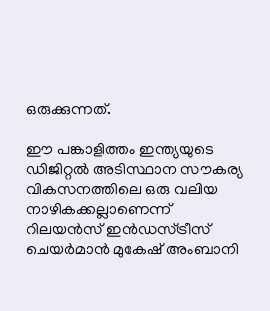ഒരുക്കുന്നത്.

ഈ പങ്കാളിത്തം ഇന്ത്യയുടെ ഡിജിറ്റല്‍ അടിസ്ഥാന സൗകര്യ വികസനത്തിലെ ഒരു വലിയ നാഴികക്കല്ലാണെന്ന് റിലയന്‍സ് ഇന്‍ഡസ്ട്രീസ് ചെയര്‍മാന്‍ മുകേഷ് അംബാനി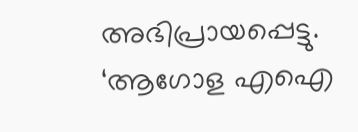അഭിപ്രായപ്പെട്ടു. ‘ആഗോള എഐ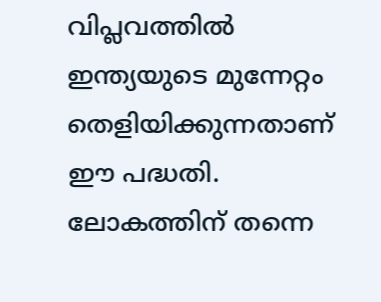വിപ്ലവത്തില്‍ ഇന്ത്യയുടെ മുന്നേറ്റം തെളിയിക്കുന്നതാണ് ഈ പദ്ധതി. ലോകത്തിന് തന്നെ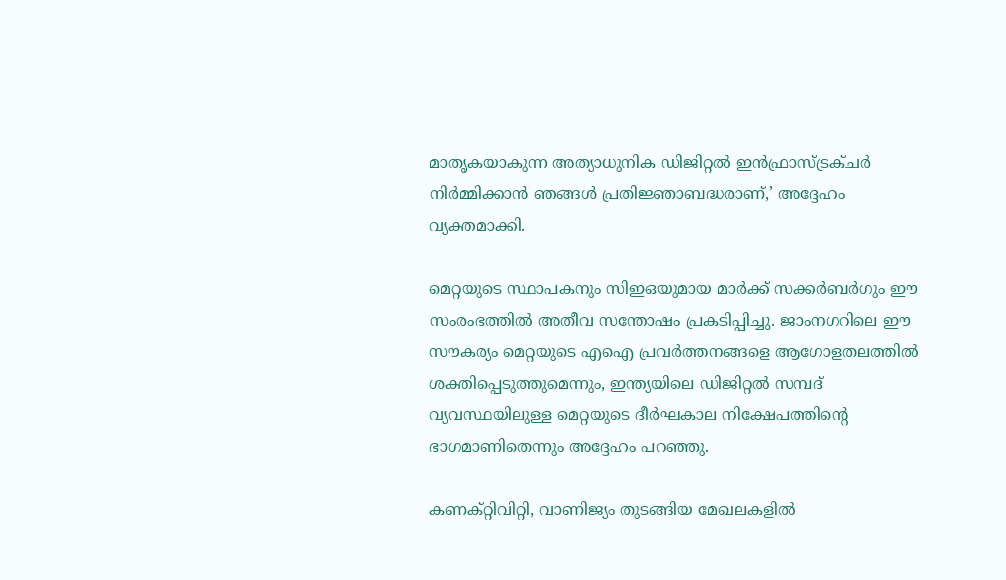മാതൃകയാകുന്ന അത്യാധുനിക ഡിജിറ്റല്‍ ഇന്‍ഫ്രാസ്ട്രക്ചര്‍ നിര്‍മ്മിക്കാന്‍ ഞങ്ങള്‍ പ്രതിജ്ഞാബദ്ധരാണ്,’ അദ്ദേഹം വ്യക്തമാക്കി.

മെറ്റയുടെ സ്ഥാപകനും സിഇഒയുമായ മാര്‍ക്ക് സക്കര്‍ബര്‍ഗും ഈ സംരംഭത്തില്‍ അതീവ സന്തോഷം പ്രകടിപ്പിച്ചു. ജാംനഗറിലെ ഈ സൗകര്യം മെറ്റയുടെ എഐ പ്രവര്‍ത്തനങ്ങളെ ആഗോളതലത്തില്‍ ശക്തിപ്പെടുത്തുമെന്നും, ഇന്ത്യയിലെ ഡിജിറ്റല്‍ സമ്പദ് വ്യവസ്ഥയിലുള്ള മെറ്റയുടെ ദീര്‍ഘകാല നിക്ഷേപത്തിന്റെ ഭാഗമാണിതെന്നും അദ്ദേഹം പറഞ്ഞു.

കണക്റ്റിവിറ്റി, വാണിജ്യം തുടങ്ങിയ മേഖലകളില്‍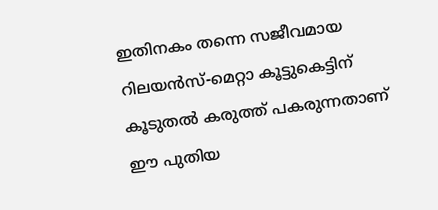ഇതിനകം തന്നെ സജീവമായ റിലയന്‍സ്-മെറ്റാ കൂട്ടുകെട്ടിന് കൂടുതല്‍ കരുത്ത് പകരുന്നതാണ് ഈ പുതിയ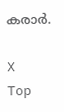കരാര്‍.

X
Top